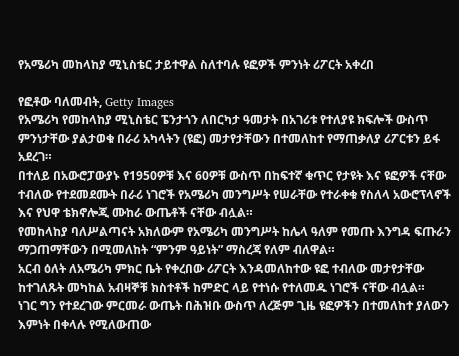የአሜሪካ መከላከያ ሚኒስቴር ታይተዋል ስለተባሉ ዩፎዎች ምንነት ሪፖርት አቀረበ

የፎቶው ባለመብት, Getty Images
የአሜሪካ የመከላከያ ሚኒስቴር ፔንታጎን ለበርካታ ዓመታት በአገሪቱ የተለያዩ ክፍሎች ውስጥ ምንነታቸው ያልታወቁ በራሪ አካላትን (ዩፎ) መታየታቸውን በተመለከተ የማጠቃለያ ሪፖርቱን ይፋ አደረገ።
በተለይ በአውሮፓውያኑ የ1950ዎቹ እና 60ዎቹ ውስጥ በከፍተኛ ቁጥር የታዩት እና ዩፎዎች ናቸው ተብለው የተደመደሙት በራሪ ነገሮች የአሜሪካ መንግሥት የሠራቸው የተራቀቁ የስለላ አውሮፕላኖች እና የህዋ ቴክኖሎጂ ሙከራ ውጤቶች ናቸው ብሏል።
የመከላከያ ባለሥልጣናት አክለውም የአሜሪካ መንግሥት ከሌላ ዓለም የመጡ እንግዳ ፍጡራን ማጋጠማቸውን በሚመለከት “ምንም ዓይነት” ማስረጃ የለም ብለዋል።
አርብ ዕለት ለአሜሪካ ምክር ቤት የቀረበው ሪፖርት እንዳመለከተው ዩፎ ተብለው መታየታቸው ከተገለጹት መካከል አብዛኞቹ ክስተቶች ከምድር ላይ የተነሱ የተለመዱ ነገሮች ናቸው ብሏል።
ነገር ግን የተደረገው ምርመራ ውጤት በሕዝቡ ውስጥ ለረጅም ጊዜ ዩፎዎችን በተመለከተ ያለውን እምነት በቀላሉ የሚለውጠው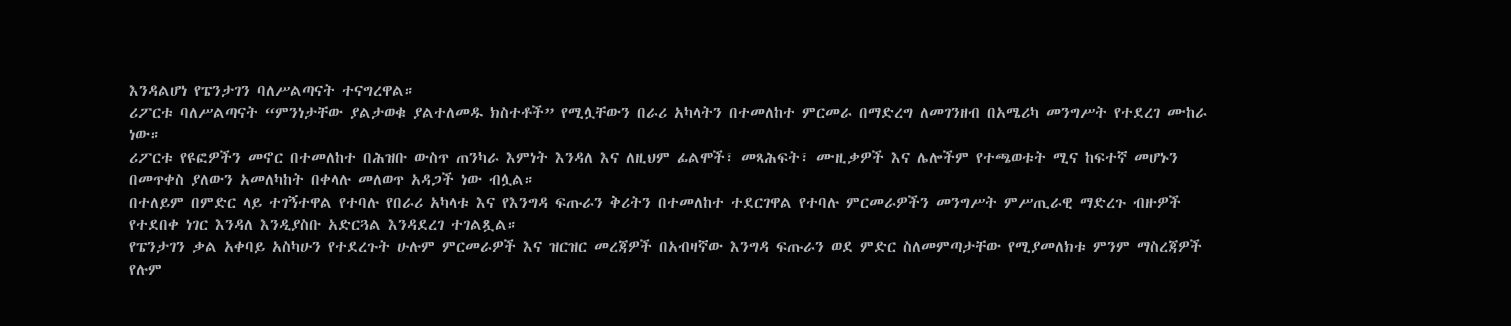እንዳልሆነ የፔንታገን ባለሥልጣናት ተናግረዋል።
ሪፖርቱ ባለሥልጣናት “ምንነታቸው ያልታወቁ ያልተለመዱ ክስተቶች” የሚሏቸውን በራሪ አካላትን በተመለከተ ምርመራ በማድረግ ለመገንዘብ በአሜሪካ መንግሥት የተደረገ ሙከራ ነው።
ሪፖርቱ የዩፎዎችን መኖር በተመለከተ በሕዝቡ ውስጥ ጠንካራ እምነት እንዳለ እና ለዚህም ፊልሞች፣ መጻሕፍት፣ ሙዚቃዎች እና ሌሎችም የተጫወቱት ሚና ከፍተኛ መሆኑን በመጥቀስ ያለውን አመለካከት በቀላሉ መለወጥ አዳጋች ነው ብሏል።
በተለይም በምድር ላይ ተገኝተዋል የተባሉ የበራሪ አካላቱ እና የእንግዳ ፍጡራን ቅሪትን በተመለከተ ተደርገዋል የተባሉ ምርመራዎችን መንግሥት ምሥጢራዊ ማድረጉ ብዙዎች የተደበቀ ነገር እንዳለ እንዲያስቡ አድርጓል እንዳደረገ ተገልጿል።
የፔንታገን ቃል አቀባይ አስካሁን የተደረጉት ሁሉም ምርመራዎች እና ዝርዝር መረጃዎች በአብዛኛው እንግዳ ፍጡራን ወደ ምድር ስለመምጣታቸው የሚያመለክቱ ምንም ማስረጃዎች የሉም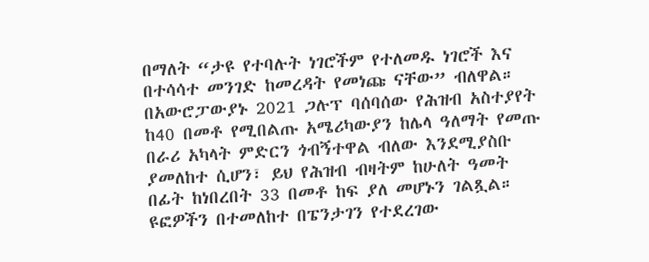በማለት “ታዩ የተባሉት ነገሮችም የተለመዱ ነገሮች እና በተሳሳተ መንገድ ከመረዳት የመነጩ ናቸው” ብለዋል።
በአውሮፓውያኑ 2021 ጋሉፕ ባሰባሰው የሕዝብ አስተያየት ከ40 በመቶ የሚበልጡ አሜሪካውያን ከሌላ ዓለማት የመጡ በራሪ አካላት ምድርን ጎብኝተዋል ብለው እንደሚያስቡ ያመለከተ ሲሆን፣ ይህ የሕዝብ ብዛትም ከሁለት ዓመት በፊት ከነበረበት 33 በመቶ ከፍ ያለ መሆኑን ገልጿል።
ዩፎዎችን በተመለከተ በፔንታገን የተደረገው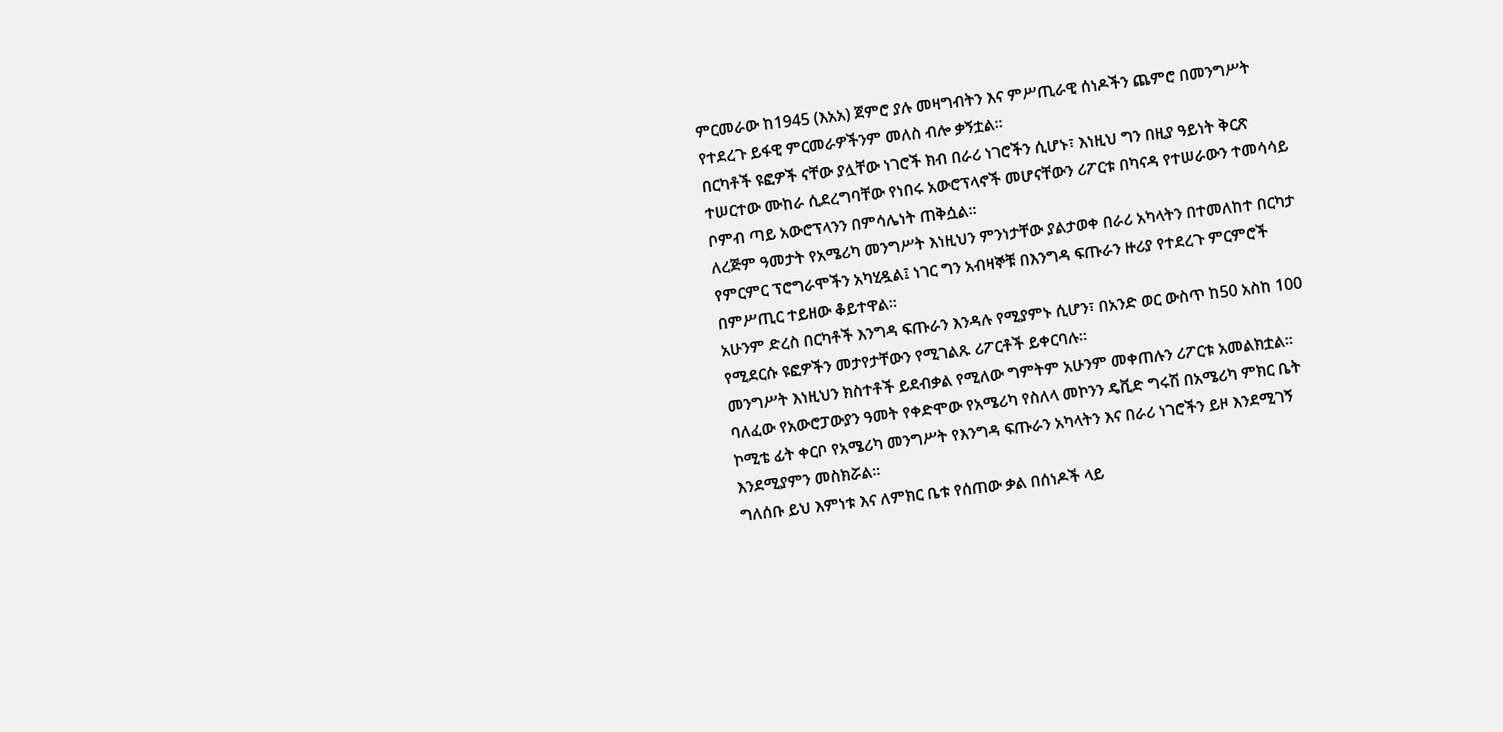ምርመራው ከ1945 (እአአ) ጀምሮ ያሉ መዛግብትን እና ምሥጢራዊ ሰነዶችን ጨምሮ በመንግሥት የተደረጉ ይፋዊ ምርመራዎችንም መለስ ብሎ ቃኝቷል።
በርካቶች ዩፎዎች ናቸው ያሏቸው ነገሮች ክብ በራሪ ነገሮችን ሲሆኑ፣ እነዚህ ግን በዚያ ዓይነት ቅርጽ ተሠርተው ሙከራ ሲደረግባቸው የነበሩ አውሮፕላኖች መሆናቸውን ሪፖርቱ በካናዳ የተሠራውን ተመሳሳይ ቦምብ ጣይ አውሮፕላንን በምሳሌነት ጠቅሷል።
ለረጅም ዓመታት የአሜሪካ መንግሥት እነዚህን ምንነታቸው ያልታወቀ በራሪ አካላትን በተመለከተ በርካታ የምርምር ፕሮግራሞችን አካሂዷል፤ ነገር ግን አብዛኞቹ በእንግዳ ፍጡራን ዙሪያ የተደረጉ ምርምሮች በምሥጢር ተይዘው ቆይተዋል።
አሁንም ድረስ በርካቶች እንግዳ ፍጡራን እንዳሉ የሚያምኑ ሲሆን፣ በአንድ ወር ውስጥ ከ50 አስከ 100 የሚደርሱ ዩፎዎችን መታየታቸውን የሚገልጹ ሪፖርቶች ይቀርባሉ።
መንግሥት እነዚህን ክስተቶች ይደብቃል የሚለው ግምትም አሁንም መቀጠሉን ሪፖርቱ አመልክቷል።
ባለፈው የአውሮፓውያን ዓመት የቀድሞው የአሜሪካ የስለላ መኮንን ዴቪድ ግሩሽ በአሜሪካ ምክር ቤት ኮሚቴ ፊት ቀርቦ የአሜሪካ መንግሥት የእንግዳ ፍጡራን አካላትን እና በራሪ ነገሮችን ይዞ እንደሚገኝ እንደሚያምን መስክሯል።
ግለሰቡ ይህ እምነቱ እና ለምክር ቤቱ የሰጠው ቃል በሰነዶች ላይ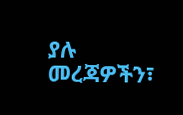ያሉ መረጃዎችን፣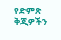የድምጽ ቅጂዎችን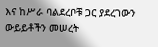እና ከሥራ ባልደረቦቹ ጋር ያደረገውን ውይይቶችን መሠረት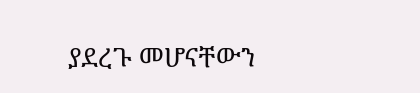ያደረጉ መሆናቸውን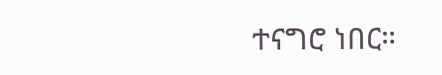ተናግሮ ነበር።